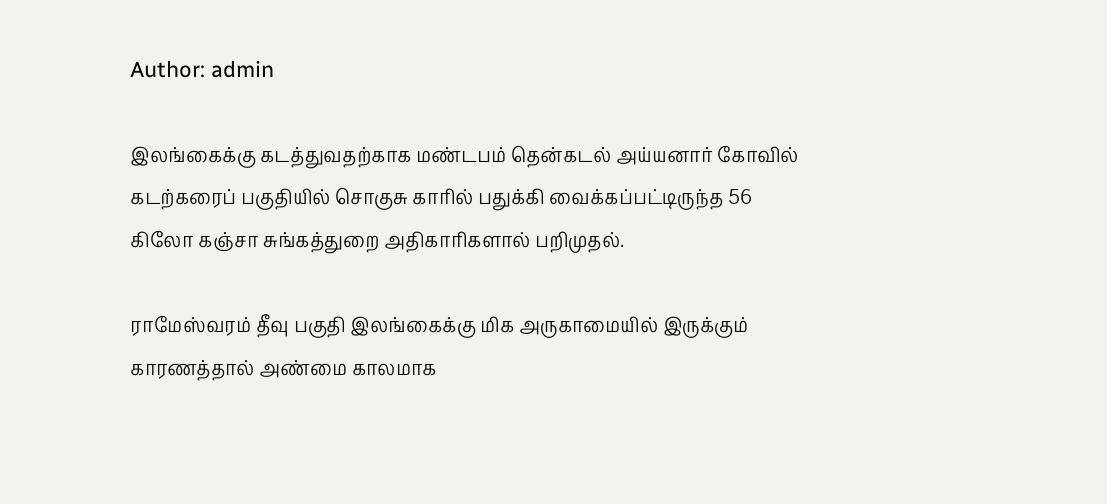Author: admin

இலங்கைக்கு கடத்துவதற்காக மண்டபம் தென்கடல் அய்யனார் கோவில் கடற்கரைப் பகுதியில் சொகுசு காரில் பதுக்கி வைக்கப்பட்டிருந்த 56 கிலோ கஞ்சா சுங்கத்துறை அதிகாரிகளால் பறிமுதல்.

ராமேஸ்வரம் தீவு பகுதி இலங்கைக்கு மிக அருகாமையில் இருக்கும் காரணத்தால் அண்மை காலமாக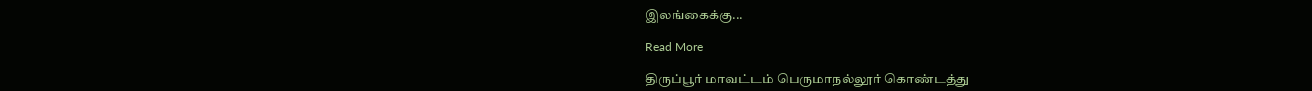இலங்கைக்கு...

Read More

திருப்பூர் மாவட்டம் பெருமாநல்லூர் கொண்டத்து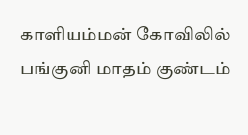காளியம்மன் கோவிலில் பங்குனி மாதம் குண்டம்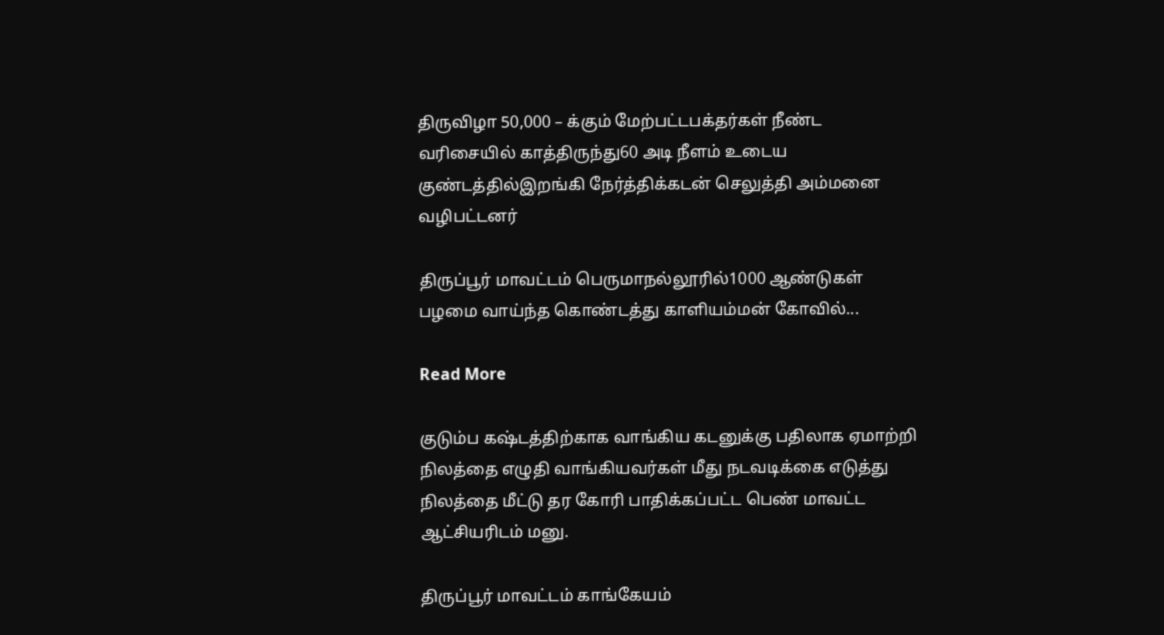திருவிழா 50,000 – க்கும் மேற்பட்டபக்தர்கள் நீண்ட வரிசையில் காத்திருந்து60 அடி நீளம் உடைய குண்டத்தில்இறங்கி நேர்த்திக்கடன் செலுத்தி அம்மனை வழிபட்டனர்

திருப்பூர் மாவட்டம் பெருமாநல்லூரில்1000 ஆண்டுகள் பழமை வாய்ந்த கொண்டத்து காளியம்மன் கோவில்...

Read More

குடும்ப கஷ்டத்திற்காக வாங்கிய கடனுக்கு பதிலாக ஏமாற்றி நிலத்தை எழுதி வாங்கியவர்கள் மீது நடவடிக்கை எடுத்து நிலத்தை மீட்டு தர கோரி பாதிக்கப்பட்ட பெண் மாவட்ட ஆட்சியரிடம் மனு.

திருப்பூர் மாவட்டம் காங்கேயம்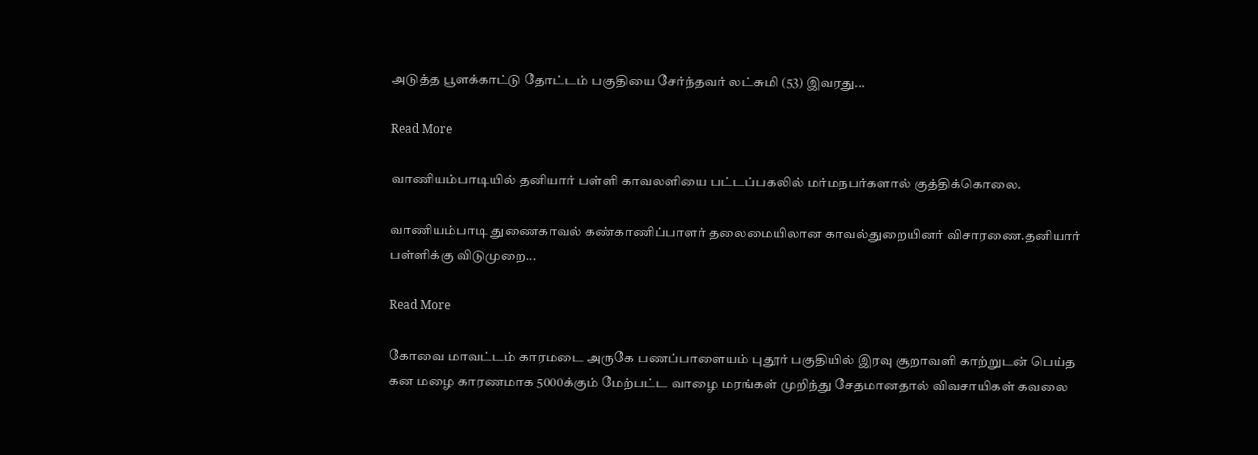அடுத்த பூளக்காட்டு தோட்டம் பகுதியை சேர்ந்தவர் லட்சுமி (53) இவரது...

Read More

வாணியம்பாடியில் தனியார் பள்ளி காவலளியை பட்டப்பகலில் மர்மநபர்களால் குத்திக்கொலை.

வாணியம்பாடி துணைகாவல் கண்காணிப்பாளர் தலைமையிலான காவல்துறையினர் விசாரணை.தனியார் பள்ளிக்கு விடுமுறை...

Read More

கோவை மாவட்டம் காரமடை அருகே பணப்பாளையம் புதூர் பகுதியில் இரவு சூறாவளி காற்றுடன் பெய்த கன மழை காரணமாக 5000க்கும் மேற்பட்ட வாழை மரங்கள் முறிந்து சேதமானதால் விவசாயிகள் கவலை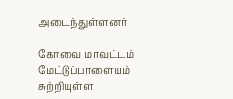அடைந்துள்ளனர்

கோவை மாவட்டம் மேட்டுப்பாளையம் சுற்றியுள்ள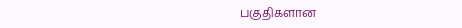பகுதிகளான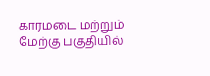காரமடை மற்றும் மேற்கு பகுதியில்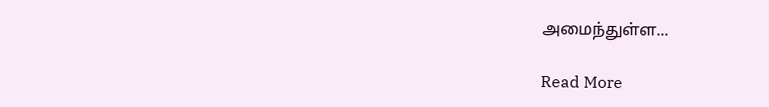அமைந்துள்ள...

Read More